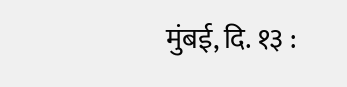मुंबई, दि. १३ :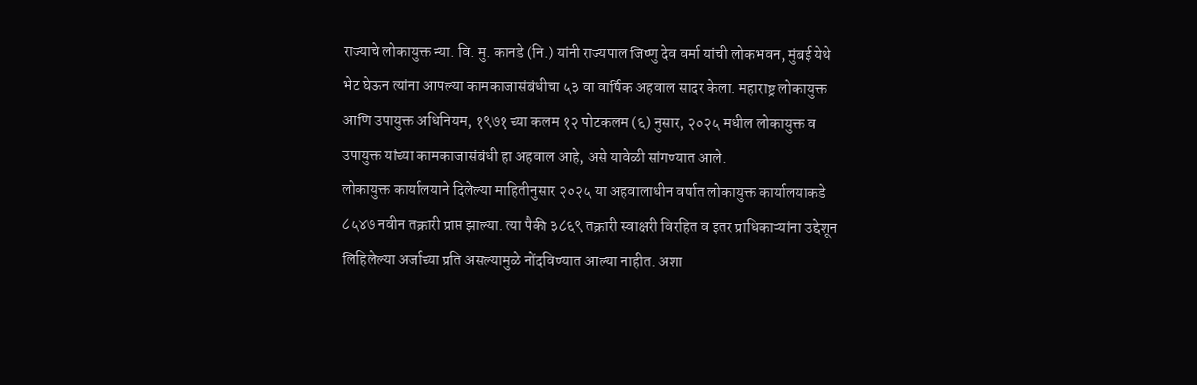राज्याचे लोकायुक्त न्या. वि. मु. कानडे (नि.) यांनी राज्यपाल जिष्णु देव वर्मा यांची लोकभवन, मुंबई येथे भेट घेऊन त्यांना आपल्या कामकाजासंबंधीचा ५३ वा वार्षिक अहवाल सादर केला. महाराष्ट्र लोकायुक्त आणि उपायुक्त अधिनियम, १९७१ च्या कलम १२ पोटकलम (६) नुसार, २०२५ मधील लोकायुक्त व उपायुक्त यांच्या कामकाजासंबंधी हा अहवाल आहे, असे यावेळी सांगण्यात आले.
लोकायुक्त कार्यालयाने दिलेल्या माहितीनुसार २०२५ या अहवालाधीन वर्षात लोकायुक्त कार्यालयाकडे ८५४७ नवीन तक्रारी प्राप्त झाल्या. त्या पैकी ३८६९ तक्रारी स्वाक्षरी विरहित व इतर प्राधिकाऱ्यांना उद्देशून लिहिलेल्या अर्जाच्या प्रति असल्यामुळे नोंदविण्यात आल्या नाहीत. अशा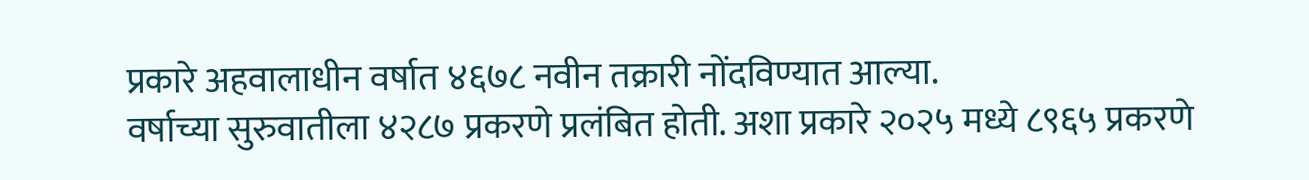प्रकारे अहवालाधीन वर्षात ४६७८ नवीन तक्रारी नोंदविण्यात आल्या.
वर्षाच्या सुरुवातीला ४२८७ प्रकरणे प्रलंबित होती. अशा प्रकारे २०२५ मध्ये ८९६५ प्रकरणे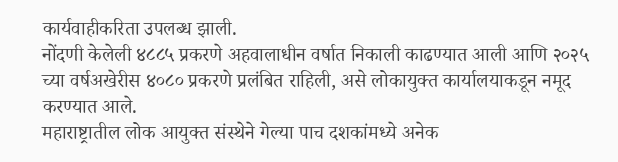कार्यवाहीकरिता उपलब्ध झाली.
नोंदणी केलेली ४८८५ प्रकरणे अहवालाधीन वर्षात निकाली काढण्यात आली आणि २०२५ च्या वर्षअखेरीस ४०८० प्रकरणे प्रलंबित राहिली, असे लोकायुक्त कार्यालयाकडून नमूद करण्यात आले.
महाराष्ट्रातील लोक आयुक्त संस्थेने गेल्या पाच दशकांमध्ये अनेक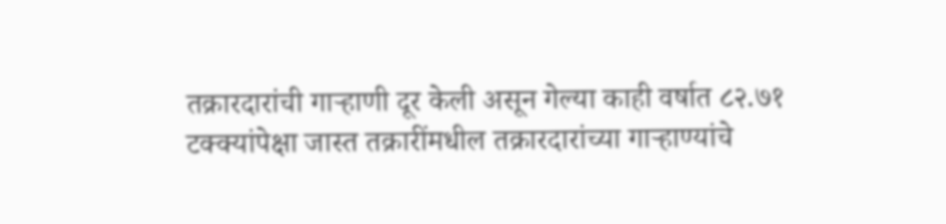तक्रारदारांची गाऱ्हाणी दूर केली असून गेल्या काही वर्षात ८२.७१ टक्क्यांपेक्षा जास्त तक्रारींमधील तक्रारदारांच्या गाऱ्हाण्यांचे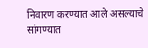निवारण करण्यात आले असल्याचे सांगण्यात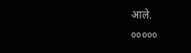आले.
०००००